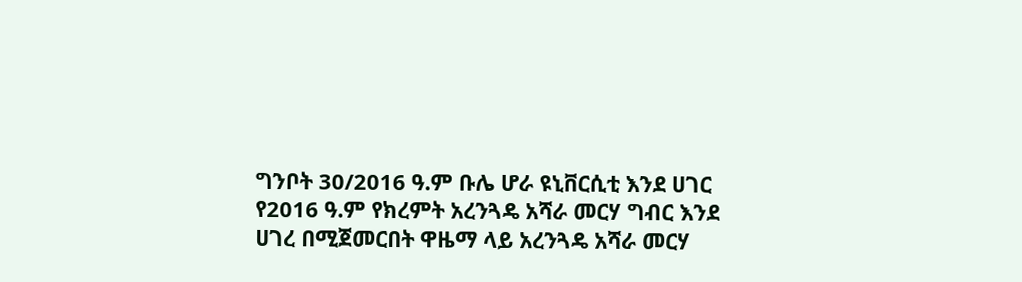ግንቦት 30/2016 ዓ.ም ቡሌ ሆራ ዩኒቨርሲቲ እንደ ሀገር የ2016 ዓ.ም የክረምት አረንጓዴ አሻራ መርሃ ግብር እንደ ሀገረ በሚጀመርበት ዋዜማ ላይ አረንጓዴ አሻራ መርሃ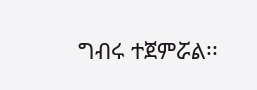ግብሩ ተጀምሯል፡፡